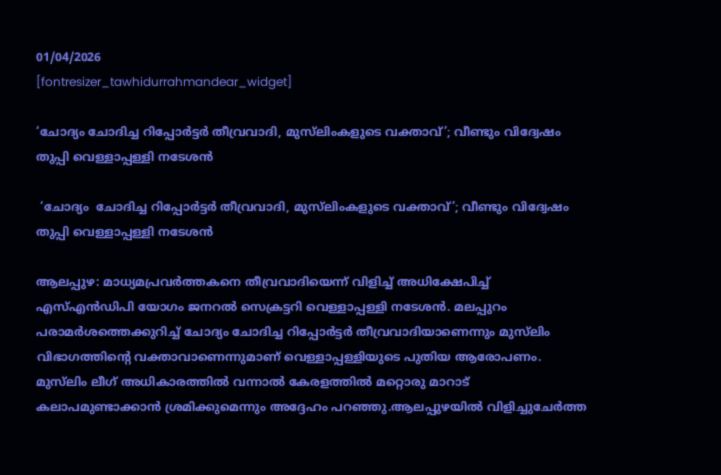01/04/2026
[fontresizer_tawhidurrahmandear_widget]

‘ചോദ്യം ചോദിച്ച റിപ്പോർട്ടർ തീവ്രവാദി, മുസ്‍ലിംകളുടെ വക്താവ്’; വീണ്ടും വിദ്വേഷം തുപ്പി വെള്ളാപ്പള്ളി നടേശന്‍

 ‘ചോദ്യം  ചോദിച്ച റിപ്പോർട്ടർ തീവ്രവാദി, മുസ്‍ലിംകളുടെ വക്താവ്’; വീണ്ടും വിദ്വേഷം തുപ്പി വെള്ളാപ്പള്ളി നടേശന്‍

ആലപ്പുഴ: മാധ്യമപ്രവർത്തകനെ തീവ്രവാദിയെന്ന് വിളിച്ച് അധിക്ഷേപിച്ച് എസ്എൻഡിപി യോഗം ജനറൽ സെക്രട്ടറി വെള്ളാപ്പള്ളി നടേശൻ. മലപ്പുറം പരാമർശത്തെക്കുറിച്ച് ചോദ്യം ചോദിച്ച റിപ്പോർട്ടർ തീവ്രവാദിയാണെന്നും മുസ്‌ലിം വിഭാഗത്തിന്റെ വക്താവാണെന്നുമാണ് വെള്ളാപ്പള്ളിയുടെ പുതിയ ആരോപണം. മുസ്‌ലിം ലീഗ് അധികാരത്തിൽ വന്നാൽ കേരളത്തിൽ മറ്റൊരു മാറാട് കലാപമുണ്ടാക്കാൻ ശ്രമിക്കുമെന്നും അദ്ദേഹം പറഞ്ഞു.ആലപ്പുഴയിൽ വിളിച്ചുചേർത്ത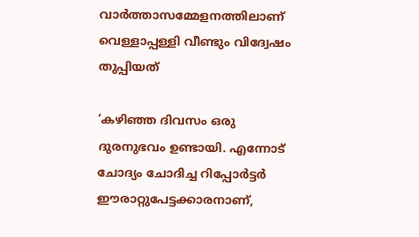വാർത്താസമ്മേളനത്തിലാണ് വെള്ളാപ്പള്ളി വീണ്ടും വിദ്വേഷം തുപ്പിയത്

‘കഴിഞ്ഞ ദിവസം ഒരു ദുരനുഭവം ഉണ്ടായി. എന്നോട് ചോദ്യം ചോദിച്ച റിപ്പോർട്ടർ ഈരാറ്റുപേട്ടക്കാരനാണ്,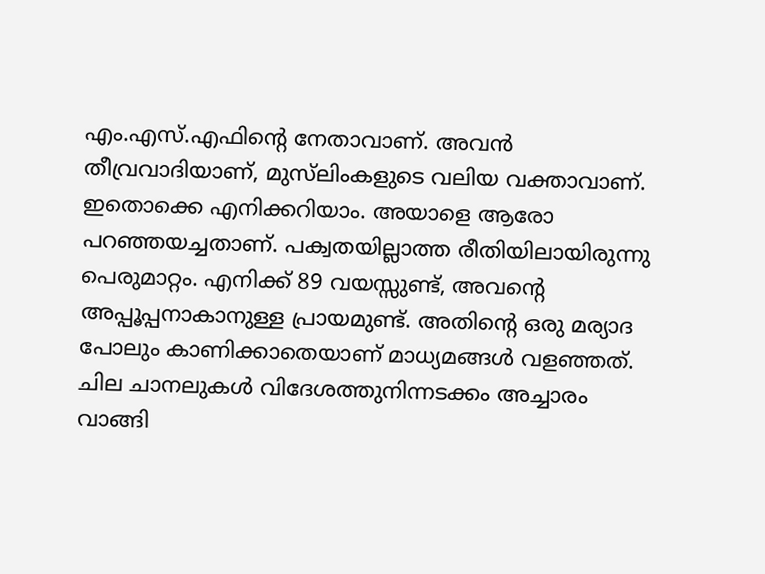എം.എസ്.എഫിന്റെ നേതാവാണ്. അവൻ തീവ്രവാദിയാണ്, മുസ്‌ലിംകളുടെ വലിയ വക്താവാണ്. ഇതൊക്കെ എനിക്കറിയാം. അയാളെ ആരോ പറഞ്ഞയച്ചതാണ്. പക്വതയില്ലാത്ത രീതിയിലായിരുന്നു പെരുമാറ്റം. എനിക്ക് 89 വയസ്സുണ്ട്, അവന്റെ അപ്പൂപ്പനാകാനുള്ള പ്രായമുണ്ട്. അതിന്റെ ഒരു മര്യാദ പോലും കാണിക്കാതെയാണ് മാധ്യമങ്ങൾ വളഞ്ഞത്. ചില ചാനലുകൾ വിദേശത്തുനിന്നടക്കം അച്ചാരം വാങ്ങി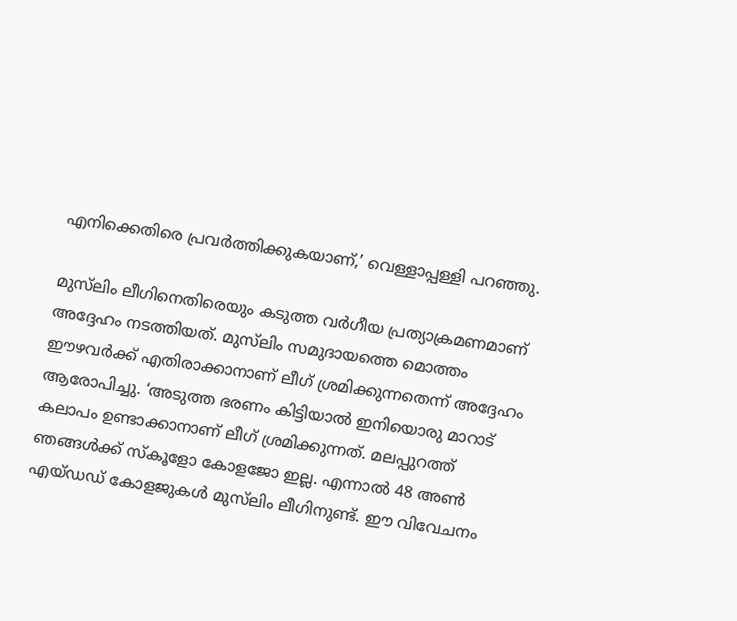എനിക്കെതിരെ പ്രവർത്തിക്കുകയാണ്,’ വെള്ളാപ്പള്ളി പറഞ്ഞു.

മുസ്‌ലിം ലീഗിനെതിരെയും കടുത്ത വർഗീയ പ്രത്യാക്രമണമാണ് അദ്ദേഹം നടത്തിയത്. മുസ്‌ലിം സമുദായത്തെ മൊത്തം ഈഴവർക്ക് എതിരാക്കാനാണ് ലീഗ് ശ്രമിക്കുന്നതെന്ന് അദ്ദേഹം ആരോപിച്ചു. ‘അടുത്ത ഭരണം കിട്ടിയാൽ ഇനിയൊരു മാറാട് കലാപം ഉണ്ടാക്കാനാണ് ലീഗ് ശ്രമിക്കുന്നത്. മലപ്പുറത്ത് ഞങ്ങൾക്ക് സ്‌കൂളോ കോളജോ ഇല്ല. എന്നാൽ 48 അൺ എയ്ഡഡ് കോളജുകൾ മുസ്‌ലിം ലീഗിനുണ്ട്. ഈ വിവേചനം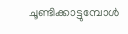ചൂണ്ടിക്കാട്ടുമ്പോൾ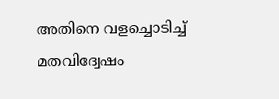അതിനെ വളച്ചൊടിച്ച് മതവിദ്വേഷം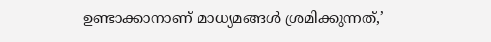ഉണ്ടാക്കാനാണ് മാധ്യമങ്ങൾ ശ്രമിക്കുന്നത്,’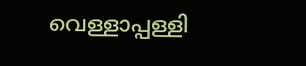വെള്ളാപ്പള്ളി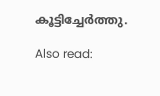കൂട്ടിച്ചേർത്തു.

Also read: